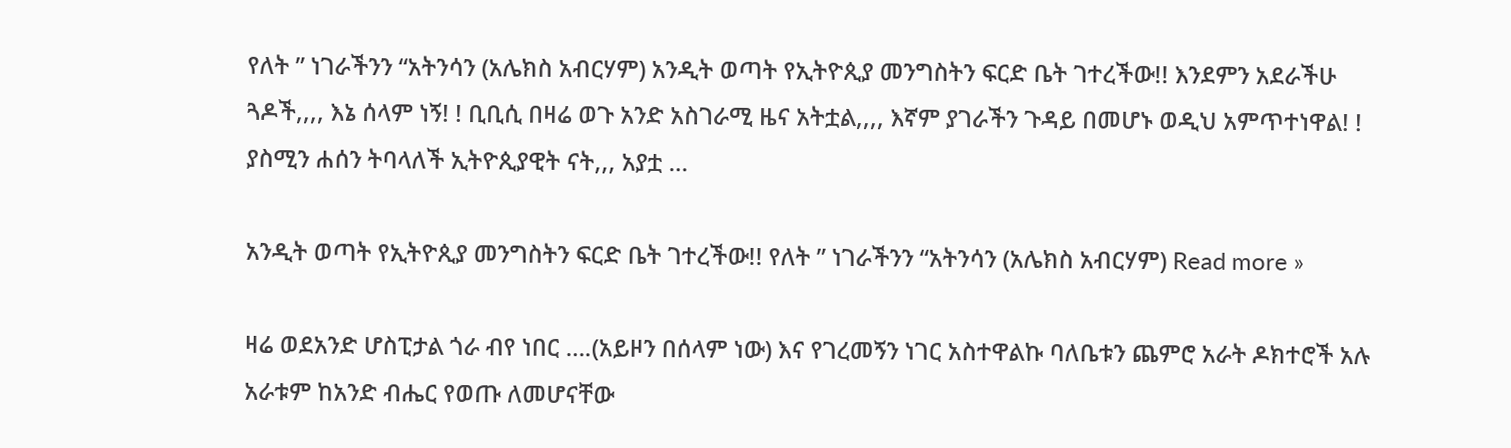የለት ” ነገራችንን “አትንሳን (አሌክስ አብርሃም) አንዲት ወጣት የኢትዮጲያ መንግስትን ፍርድ ቤት ገተረችው!! እንደምን አደራችሁ ጓዶች,,,, እኔ ሰላም ነኝ! ! ቢቢሲ በዛሬ ወጉ አንድ አስገራሚ ዜና አትቷል,,,, እኛም ያገራችን ጉዳይ በመሆኑ ወዲህ አምጥተነዋል! ! ያስሚን ሐሰን ትባላለች ኢትዮጲያዊት ናት,,, አያቷ …

አንዲት ወጣት የኢትዮጲያ መንግስትን ፍርድ ቤት ገተረችው!! የለት ” ነገራችንን “አትንሳን (አሌክስ አብርሃም) Read more »

ዛሬ ወደአንድ ሆስፒታል ጎራ ብየ ነበር ….(አይዞን በሰላም ነው) እና የገረመኝን ነገር አስተዋልኩ ባለቤቱን ጨምሮ አራት ዶክተሮች አሉ አራቱም ከአንድ ብሔር የወጡ ለመሆናቸው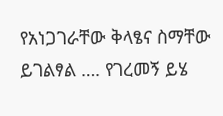የአነጋገራቸው ቅላፄና ስማቸው ይገልፃል …. የገረመኝ ይሄ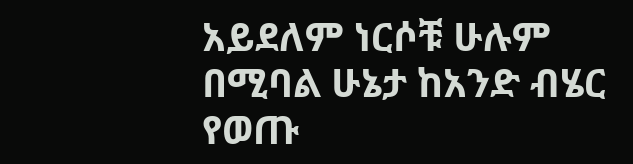አይደለም ነርሶቹ ሁሉም በሚባል ሁኔታ ከአንድ ብሄር የወጡ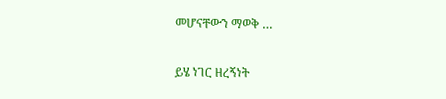መሆናቸውን ማወቅ …

ይሄ ነገር ዘረኝነት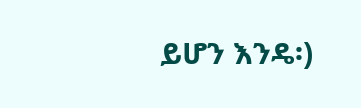ይሆን እንዴ፡)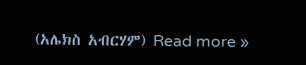(አሌክስ አብርሃም) Read more »